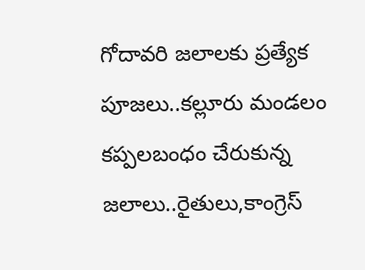గోదావరి జలాలకు ప్రత్యేక పూజలు..కల్లూరు మండలం కప్పలబంధం చేరుకున్న జలాలు..రైతులు,కాంగ్రెస్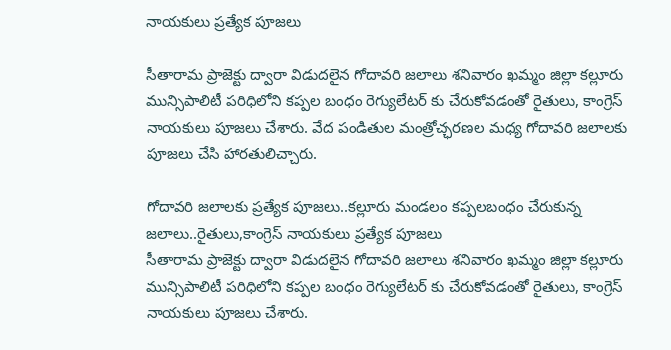నాయకులు ప్రత్యేక పూజలు

సీతారామ ప్రాజెక్టు ద్వారా విడుదలైన గోదావరి జలాలు శనివారం ఖమ్మం జిల్లా కల్లూరు మున్సిపాలిటీ పరిధిలోని కప్పల బంధం రెగ్యులేటర్ కు చేరుకోవడంతో రైతులు, కాంగ్రెస్ నాయకులు పూజలు చేశారు. వేద పండితుల మంత్రోచ్ఛరణల మధ్య గోదావరి జలాలకు పూజలు చేసి హారతులిచ్చారు.

గోదావరి జలాలకు ప్రత్యేక పూజలు..కల్లూరు మండలం కప్పలబంధం చేరుకున్న జలాలు..రైతులు,కాంగ్రెస్ నాయకులు ప్రత్యేక పూజలు
సీతారామ ప్రాజెక్టు ద్వారా విడుదలైన గోదావరి జలాలు శనివారం ఖమ్మం జిల్లా కల్లూరు మున్సిపాలిటీ పరిధిలోని కప్పల బంధం రెగ్యులేటర్ కు చేరుకోవడంతో రైతులు, కాంగ్రెస్ నాయకులు పూజలు చేశారు.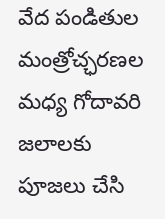వేద పండితుల మంత్రోచ్ఛరణల మధ్య గోదావరి జలాలకు పూజలు చేసి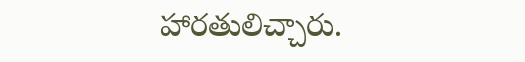హారతులిచ్చారు.